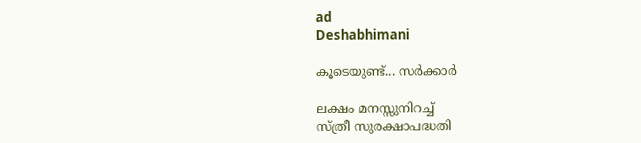ad
Deshabhimani

കൂടെയുണ്ട്... സര്‍ക്കാര്‍

ലക്ഷം മനസ്സുനിറച്ച്
സ്ത്രീ സുരക്ഷാപദ്ധതി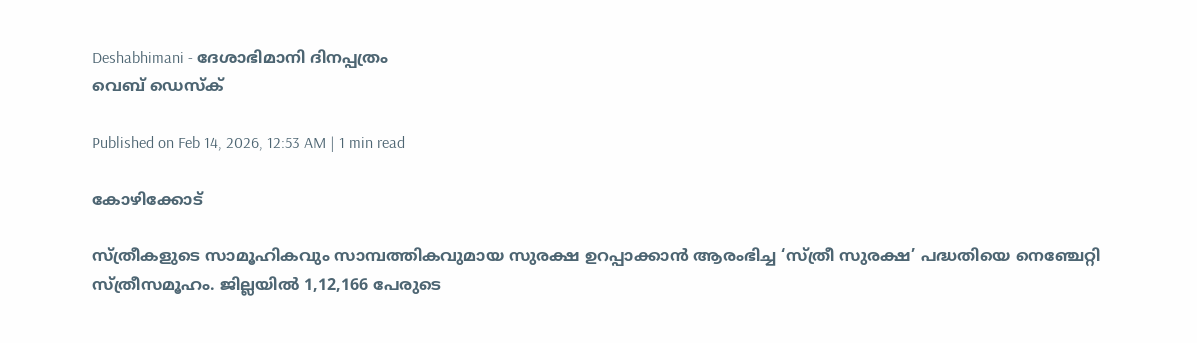Deshabhimani - ദേശാഭിമാനി ദിനപ്പത്രം
വെബ് ഡെസ്ക്

Published on Feb 14, 2026, 12:53 AM | 1 min read

കോഴിക്കോട്

സ്ത്രീകളുടെ സാമൂഹികവും സാമ്പത്തികവുമായ സുരക്ഷ ഉറപ്പാക്കാൻ ആരംഭിച്ച ‘സ്ത്രീ സുരക്ഷ’ പദ്ധതിയെ നെഞ്ചേറ്റി സ്ത്രീസമൂഹം. ജില്ലയിൽ 1,12,166 പേരുടെ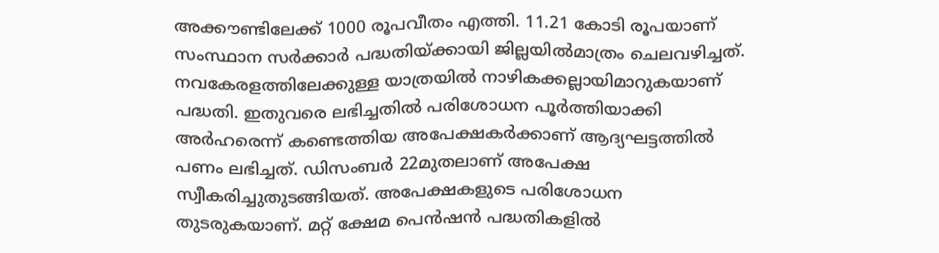അക്കൗണ്ടിലേക്ക് 1000 രൂപവീതം എത്തി. 11.21 കോടി രൂപയാണ്‌ സംസ്ഥാന സര്‍ക്കാര്‍ പദ്ധതിയ്ക്കായി ജില്ലയിൽമാത്രം ചെലവഴിച്ചത്‌. നവകേരളത്തിലേക്കുള്ള യാത്രയിൽ നാഴികക്കല്ലായിമാറുകയാണ്‌ പദ്ധതി. ഇതുവരെ ലഭിച്ചതിൽ പരിശോധന പൂര്‍ത്തിയാക്കി അര്‍ഹരെന്ന് കണ്ടെത്തിയ അപേക്ഷകര്‍ക്കാണ് ആദ്യഘട്ടത്തിൽ പണം ലഭിച്ചത്. ഡിസംബർ 22മുതലാണ്‌ അപേക്ഷ സ്വീകരിച്ചുതുടങ്ങിയത്‌. അപേക്ഷകളുടെ പരിശോധന തുടരുകയാണ്. മറ്റ്‌ ക്ഷേമ പെൻഷൻ പദ്ധതികളിൽ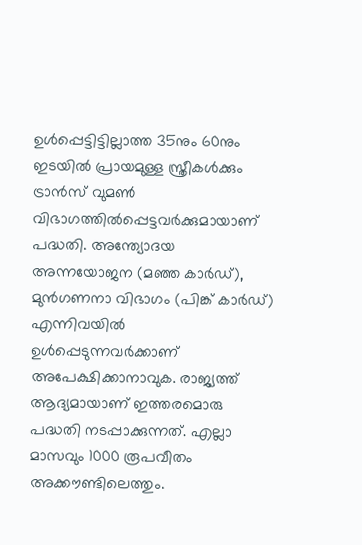ഉൾപ്പെട്ടിട്ടില്ലാത്ത 35നും 60നും ഇടയിൽ പ്രായമുള്ള സ്ത്രീകൾക്കും ട്രാൻസ് വുമൺ വിഭാഗത്തിൽപ്പെട്ടവർക്കുമായാണ്‌ പദ്ധതി. അന്ത്യോദയ അന്നയോജന (മഞ്ഞ കാർഡ്), മുൻഗണനാ വിഭാഗം (പിങ്ക് കാർഡ്) എന്നിവയിൽ ഉൾപ്പെടുന്നവര്‍ക്കാണ് അപേക്ഷിക്കാനാവുക. രാജ്യത്ത് ആദ്യമായാണ് ഇത്തരമൊരു പദ്ധതി നടപ്പാക്കുന്നത്. എല്ലാ മാസവും 1000 രൂപവീതം അക്കൗണ്ടിലെത്തും.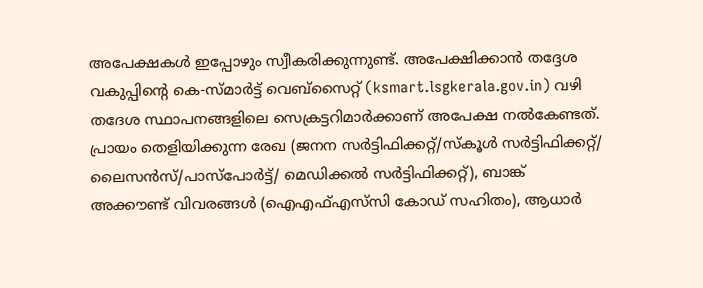അപേക്ഷകൾ ഇപ്പോഴും സ്വീകരിക്കുന്നുണ്ട്. അപേക്ഷിക്കാൻ തദ്ദേശ വകുപ്പിന്റെ കെ-സ്മാർട്ട് വെബ്സൈറ്റ് (ksmart.lsgkerala.gov.in) വഴി തദേശ സ്ഥാപനങ്ങളിലെ സെക്രട്ടറിമാർക്കാണ്‌ അപേക്ഷ നൽകേണ്ടത്. പ്രായം തെളിയിക്കുന്ന രേഖ (ജനന സർട്ടിഫിക്കറ്റ്/സ്കൂൾ സർട്ടിഫിക്കറ്റ്/ ലൈസൻസ്/പാസ്പോർട്ട്/ മെഡിക്കൽ സർട്ടിഫിക്കറ്റ്), ബാങ്ക് അക്കൗണ്ട് വിവരങ്ങൾ (ഐഎഫ്‌എസ്‌സി കോഡ് സഹിതം), ആധാർ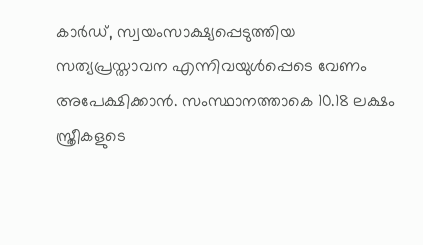കാർഡ്, സ്വയംസാക്ഷ്യപ്പെടുത്തിയ സത്യപ്രസ്താവന എന്നിവയുൾപ്പെടെ വേണം അപേക്ഷിക്കാൻ. സംസ്ഥാനത്താകെ 10.18 ലക്ഷം സ്ത്രീകളുടെ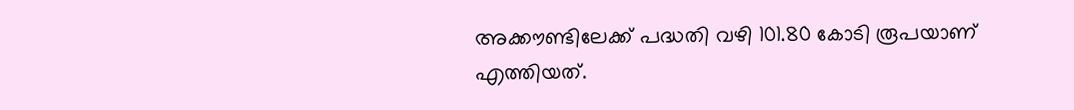അക്കൗണ്ടിലേക്ക് പദ്ധതി വഴി 101.80 കോടി രൂപയാണ്‌ എത്തിയത്‌.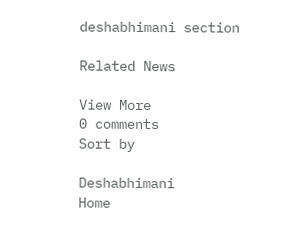deshabhimani section

Related News

View More
0 comments
Sort by

Deshabhimani
Home